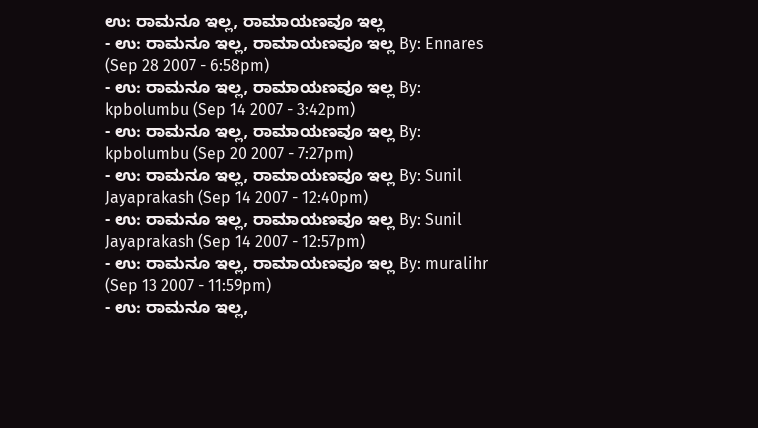ಉ: ರಾಮನೂ ಇಲ್ಲ, ರಾಮಾಯಣವೂ ಇಲ್ಲ
- ಉ: ರಾಮನೂ ಇಲ್ಲ, ರಾಮಾಯಣವೂ ಇಲ್ಲ By: Ennares (Sep 28 2007 - 6:58pm)
- ಉ: ರಾಮನೂ ಇಲ್ಲ, ರಾಮಾಯಣವೂ ಇಲ್ಲ By: kpbolumbu (Sep 14 2007 - 3:42pm)
- ಉ: ರಾಮನೂ ಇಲ್ಲ, ರಾಮಾಯಣವೂ ಇಲ್ಲ By: kpbolumbu (Sep 20 2007 - 7:27pm)
- ಉ: ರಾಮನೂ ಇಲ್ಲ, ರಾಮಾಯಣವೂ ಇಲ್ಲ By: Sunil Jayaprakash (Sep 14 2007 - 12:40pm)
- ಉ: ರಾಮನೂ ಇಲ್ಲ, ರಾಮಾಯಣವೂ ಇಲ್ಲ By: Sunil Jayaprakash (Sep 14 2007 - 12:57pm)
- ಉ: ರಾಮನೂ ಇಲ್ಲ, ರಾಮಾಯಣವೂ ಇಲ್ಲ By: muralihr (Sep 13 2007 - 11:59pm)
- ಉ: ರಾಮನೂ ಇಲ್ಲ,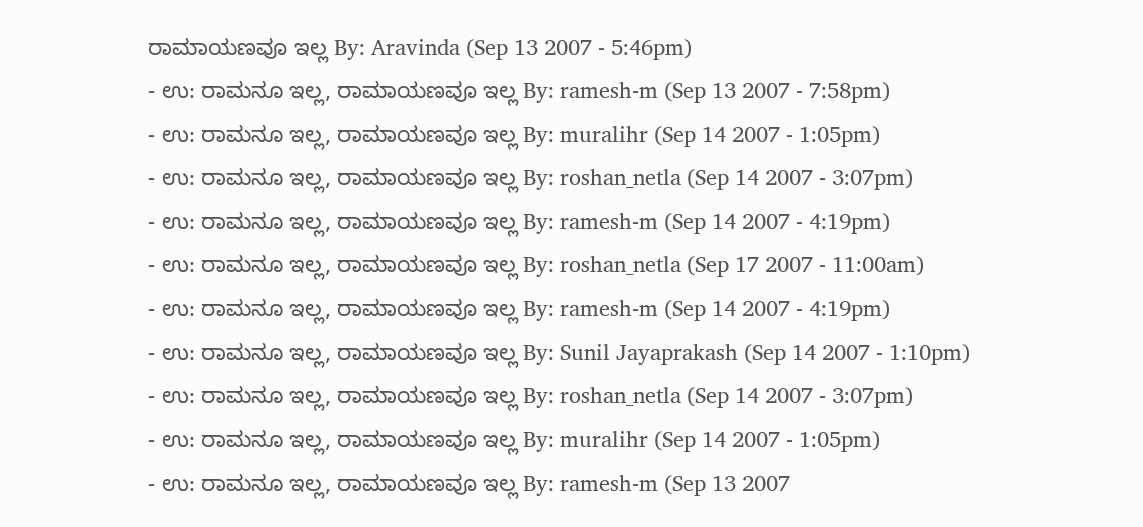ರಾಮಾಯಣವೂ ಇಲ್ಲ By: Aravinda (Sep 13 2007 - 5:46pm)
- ಉ: ರಾಮನೂ ಇಲ್ಲ, ರಾಮಾಯಣವೂ ಇಲ್ಲ By: ramesh-m (Sep 13 2007 - 7:58pm)
- ಉ: ರಾಮನೂ ಇಲ್ಲ, ರಾಮಾಯಣವೂ ಇಲ್ಲ By: muralihr (Sep 14 2007 - 1:05pm)
- ಉ: ರಾಮನೂ ಇಲ್ಲ, ರಾಮಾಯಣವೂ ಇಲ್ಲ By: roshan_netla (Sep 14 2007 - 3:07pm)
- ಉ: ರಾಮನೂ ಇಲ್ಲ, ರಾಮಾಯಣವೂ ಇಲ್ಲ By: ramesh-m (Sep 14 2007 - 4:19pm)
- ಉ: ರಾಮನೂ ಇಲ್ಲ, ರಾಮಾಯಣವೂ ಇಲ್ಲ By: roshan_netla (Sep 17 2007 - 11:00am)
- ಉ: ರಾಮನೂ ಇಲ್ಲ, ರಾಮಾಯಣವೂ ಇಲ್ಲ By: ramesh-m (Sep 14 2007 - 4:19pm)
- ಉ: ರಾಮನೂ ಇಲ್ಲ, ರಾಮಾಯಣವೂ ಇಲ್ಲ By: Sunil Jayaprakash (Sep 14 2007 - 1:10pm)
- ಉ: ರಾಮನೂ ಇಲ್ಲ, ರಾಮಾಯಣವೂ ಇಲ್ಲ By: roshan_netla (Sep 14 2007 - 3:07pm)
- ಉ: ರಾಮನೂ ಇಲ್ಲ, ರಾಮಾಯಣವೂ ಇಲ್ಲ By: muralihr (Sep 14 2007 - 1:05pm)
- ಉ: ರಾಮನೂ ಇಲ್ಲ, ರಾಮಾಯಣವೂ ಇಲ್ಲ By: ramesh-m (Sep 13 2007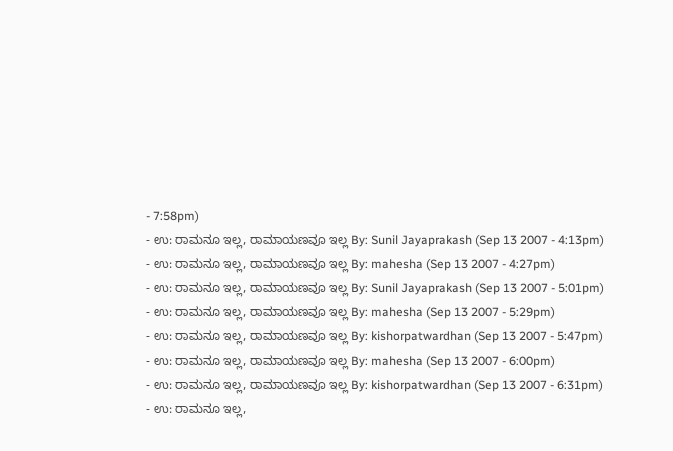- 7:58pm)
- ಉ: ರಾಮನೂ ಇಲ್ಲ, ರಾಮಾಯಣವೂ ಇಲ್ಲ By: Sunil Jayaprakash (Sep 13 2007 - 4:13pm)
- ಉ: ರಾಮನೂ ಇಲ್ಲ, ರಾಮಾಯಣವೂ ಇಲ್ಲ By: mahesha (Sep 13 2007 - 4:27pm)
- ಉ: ರಾಮನೂ ಇಲ್ಲ, ರಾಮಾಯಣವೂ ಇಲ್ಲ By: Sunil Jayaprakash (Sep 13 2007 - 5:01pm)
- ಉ: ರಾಮನೂ ಇಲ್ಲ, ರಾಮಾಯಣವೂ ಇಲ್ಲ By: mahesha (Sep 13 2007 - 5:29pm)
- ಉ: ರಾಮನೂ ಇಲ್ಲ, ರಾಮಾಯಣವೂ ಇಲ್ಲ By: kishorpatwardhan (Sep 13 2007 - 5:47pm)
- ಉ: ರಾಮನೂ ಇಲ್ಲ, ರಾಮಾಯಣವೂ ಇಲ್ಲ By: mahesha (Sep 13 2007 - 6:00pm)
- ಉ: ರಾಮನೂ ಇಲ್ಲ, ರಾಮಾಯಣವೂ ಇಲ್ಲ By: kishorpatwardhan (Sep 13 2007 - 6:31pm)
- ಉ: ರಾಮನೂ ಇಲ್ಲ,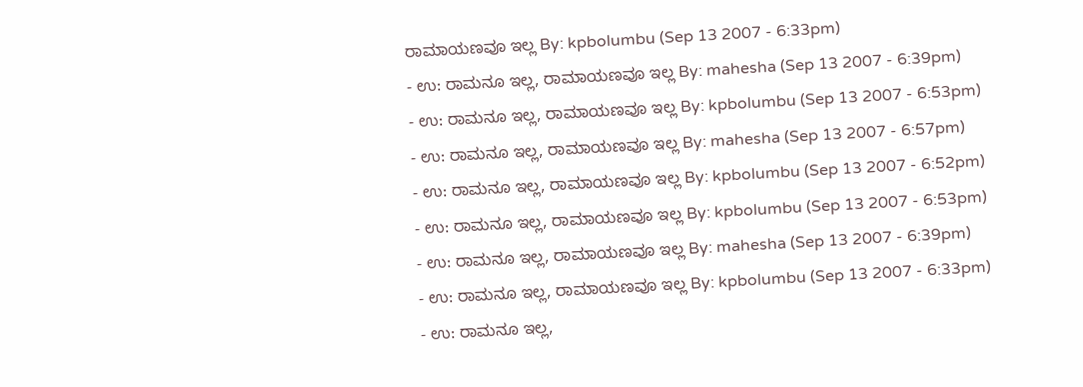ರಾಮಾಯಣವೂ ಇಲ್ಲ By: kpbolumbu (Sep 13 2007 - 6:33pm)
- ಉ: ರಾಮನೂ ಇಲ್ಲ, ರಾಮಾಯಣವೂ ಇಲ್ಲ By: mahesha (Sep 13 2007 - 6:39pm)
- ಉ: ರಾಮನೂ ಇಲ್ಲ, ರಾಮಾಯಣವೂ ಇಲ್ಲ By: kpbolumbu (Sep 13 2007 - 6:53pm)
- ಉ: ರಾಮನೂ ಇಲ್ಲ, ರಾಮಾಯಣವೂ ಇಲ್ಲ By: mahesha (Sep 13 2007 - 6:57pm)
- ಉ: ರಾಮನೂ ಇಲ್ಲ, ರಾಮಾಯಣವೂ ಇಲ್ಲ By: kpbolumbu (Sep 13 2007 - 6:52pm)
- ಉ: ರಾಮನೂ ಇಲ್ಲ, ರಾಮಾಯಣವೂ ಇಲ್ಲ By: kpbolumbu (Sep 13 2007 - 6:53pm)
- ಉ: ರಾಮನೂ ಇಲ್ಲ, ರಾಮಾಯಣವೂ ಇಲ್ಲ By: mahesha (Sep 13 2007 - 6:39pm)
- ಉ: ರಾಮನೂ ಇಲ್ಲ, ರಾಮಾಯಣವೂ ಇಲ್ಲ By: kpbolumbu (Sep 13 2007 - 6:33pm)
- ಉ: ರಾಮನೂ ಇಲ್ಲ,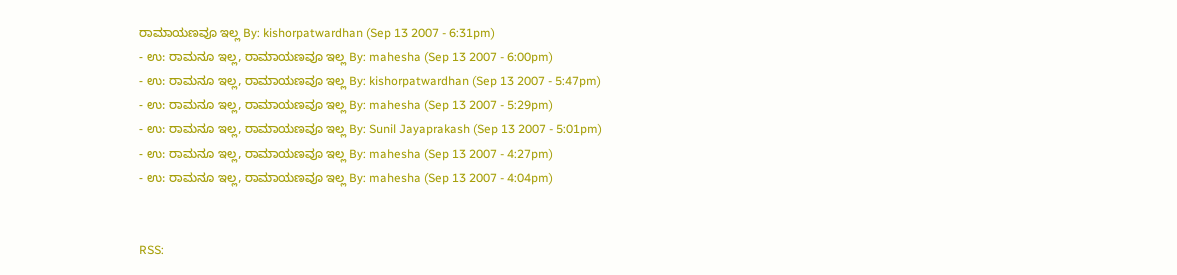ರಾಮಾಯಣವೂ ಇಲ್ಲ By: kishorpatwardhan (Sep 13 2007 - 6:31pm)
- ಉ: ರಾಮನೂ ಇಲ್ಲ, ರಾಮಾಯಣವೂ ಇಲ್ಲ By: mahesha (Sep 13 2007 - 6:00pm)
- ಉ: ರಾಮನೂ ಇಲ್ಲ, ರಾಮಾಯಣವೂ ಇಲ್ಲ By: kishorpatwardhan (Sep 13 2007 - 5:47pm)
- ಉ: ರಾಮನೂ ಇಲ್ಲ, ರಾಮಾಯಣವೂ ಇಲ್ಲ By: mahesha (Sep 13 2007 - 5:29pm)
- ಉ: ರಾಮನೂ ಇಲ್ಲ, ರಾಮಾಯಣವೂ ಇಲ್ಲ By: Sunil Jayaprakash (Sep 13 2007 - 5:01pm)
- ಉ: ರಾಮನೂ ಇಲ್ಲ, ರಾಮಾಯಣವೂ ಇಲ್ಲ By: mahesha (Sep 13 2007 - 4:27pm)
- ಉ: ರಾಮನೂ ಇಲ್ಲ, ರಾಮಾಯಣವೂ ಇಲ್ಲ By: mahesha (Sep 13 2007 - 4:04pm)


RSS: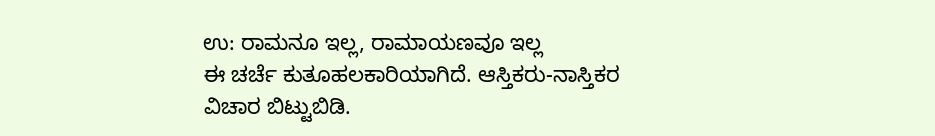ಉ: ರಾಮನೂ ಇಲ್ಲ, ರಾಮಾಯಣವೂ ಇಲ್ಲ
ಈ ಚರ್ಚೆ ಕುತೂಹಲಕಾರಿಯಾಗಿದೆ. ಆಸ್ತಿಕರು-ನಾಸ್ತಿಕರ ವಿಚಾರ ಬಿಟ್ಟುಬಿಡಿ.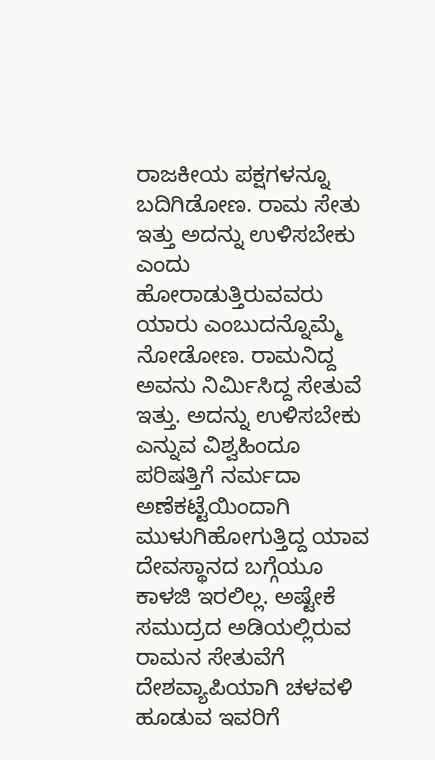ರಾಜಕೀಯ ಪಕ್ಷಗಳನ್ನೂ ಬದಿಗಿಡೋಣ. ರಾಮ ಸೇತು ಇತ್ತು ಅದನ್ನು ಉಳಿಸಬೇಕು ಎಂದು ಹೋರಾಡುತ್ತಿರುವವರು ಯಾರು ಎಂಬುದನ್ನೊಮ್ಮೆ ನೋಡೋಣ. ರಾಮನಿದ್ದ ಅವನು ನಿರ್ಮಿಸಿದ್ದ ಸೇತುವೆ ಇತ್ತು. ಅದನ್ನು ಉಳಿಸಬೇಕು ಎನ್ನುವ ವಿಶ್ವಹಿಂದೂ ಪರಿಷತ್ತಿಗೆ ನರ್ಮದಾ ಅಣೆಕಟ್ಟೆಯಿಂದಾಗಿ ಮುಳುಗಿಹೋಗುತ್ತಿದ್ದ ಯಾವ ದೇವಸ್ಥಾನದ ಬಗ್ಗೆಯೂ ಕಾಳಜಿ ಇರಲಿಲ್ಲ. ಅಷ್ಟೇಕೆ ಸಮುದ್ರದ ಅಡಿಯಲ್ಲಿರುವ ರಾಮನ ಸೇತುವೆಗೆ ದೇಶವ್ಯಾಪಿಯಾಗಿ ಚಳವಳಿ ಹೂಡುವ ಇವರಿಗೆ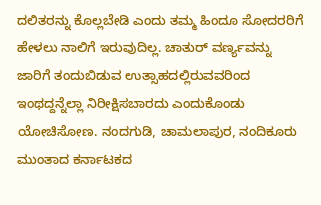ದಲಿತರನ್ನು ಕೊಲ್ಲಬೇಡಿ ಎಂದು ತಮ್ಮ ಹಿಂದೂ ಸೋದರರಿಗೆ ಹೇಳಲು ನಾಲಿಗೆ ಇರುವುದಿಲ್ಲ. ಚಾತುರ್ ವರ್ಣ್ಯವನ್ನು ಜಾರಿಗೆ ತಂದುಬಿಡುವ ಉತ್ಸಾಹದಲ್ಲಿರುವವರಿಂದ ಇಂಥದ್ದನ್ನೆಲ್ಲಾ ನಿರೀಕ್ಷಿಸಬಾರದು ಎಂದುಕೊಂಡು ಯೋಚಿಸೋಣ. ನಂದಗುಡಿ, ಚಾಮಲಾಪುರ, ನಂದಿಕೂರು ಮುಂತಾದ ಕರ್ನಾಟಕದ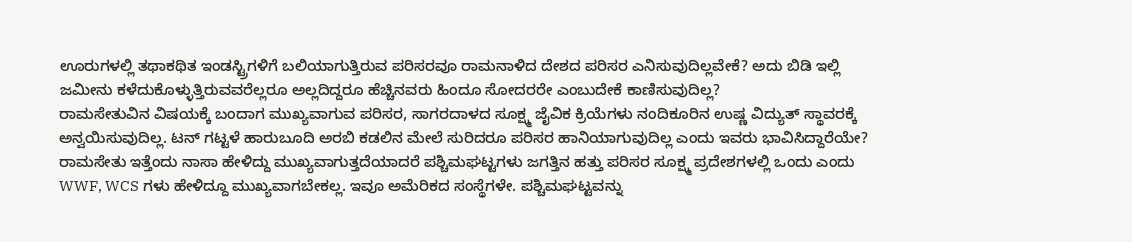ಊರುಗಳಲ್ಲಿ ತಥಾಕಥಿತ ಇಂಡಸ್ಟ್ರಿಗಳಿಗೆ ಬಲಿಯಾಗುತ್ತಿರುವ ಪರಿಸರವೂ ರಾಮನಾಳಿದ ದೇಶದ ಪರಿಸರ ಎನಿಸುವುದಿಲ್ಲವೇಕೆ? ಅದು ಬಿಡಿ ಇಲ್ಲಿ ಜಮೀನು ಕಳೆದುಕೊಳ್ಳುತ್ತಿರುವವರೆಲ್ಲರೂ ಅಲ್ಲದಿದ್ದರೂ ಹೆಚ್ಚಿನವರು ಹಿಂದೂ ಸೋದರರೇ ಎಂಬುದೇಕೆ ಕಾಣಿಸುವುದಿಲ್ಲ?
ರಾಮಸೇತುವಿನ ವಿಷಯಕ್ಕೆ ಬಂದಾಗ ಮುಖ್ಯವಾಗುವ ಪರಿಸರ, ಸಾಗರದಾಳದ ಸೂಕ್ಷ್ಮ ಜೈವಿಕ ಕ್ರಿಯೆಗಳು ನಂದಿಕೂರಿನ ಉಷ್ಣ ವಿದ್ಯುತ್ ಸ್ಥಾವರಕ್ಕೆ ಅನ್ವಯಿಸುವುದಿಲ್ಲ. ಟನ್ ಗಟ್ಟಳೆ ಹಾರುಬೂದಿ ಅರಬಿ ಕಡಲಿನ ಮೇಲೆ ಸುರಿದರೂ ಪರಿಸರ ಹಾನಿಯಾಗುವುದಿಲ್ಲ ಎಂದು ಇವರು ಭಾವಿಸಿದ್ದಾರೆಯೇ?
ರಾಮಸೇತು ಇತ್ತೆಂದು ನಾಸಾ ಹೇಳಿದ್ದು ಮುಖ್ಯವಾಗುತ್ತದೆಯಾದರೆ ಪಶ್ಚಿಮಘಟ್ಟಗಳು ಜಗತ್ತಿನ ಹತ್ತು ಪರಿಸರ ಸೂಕ್ಷ್ಮ ಪ್ರದೇಶಗಳಲ್ಲಿ ಒಂದು ಎಂದು WWF, WCS ಗಳು ಹೇಳಿದ್ದೂ ಮುಖ್ಯವಾಗಬೇಕಲ್ಲ. ಇವೂ ಅಮೆರಿಕದ ಸಂಸ್ಥೆಗಳೇ. ಪಶ್ಚಿಮಘಟ್ಟವನ್ನು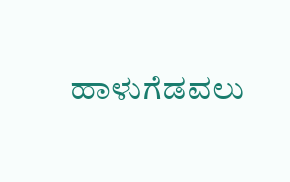ಹಾಳುಗೆಡವಲು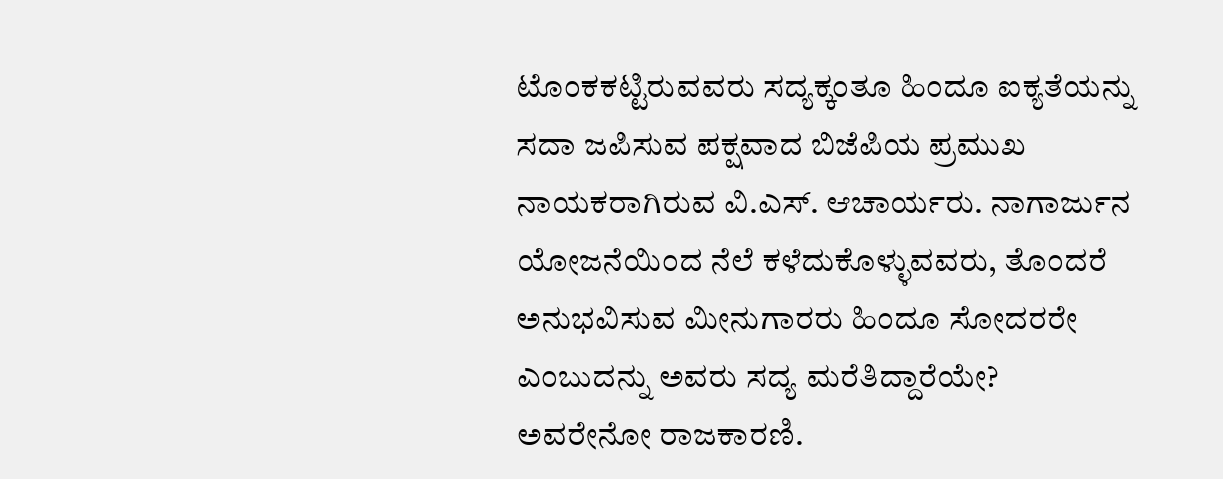ಟೊಂಕಕಟ್ಟಿರುವವರು ಸದ್ಯಕ್ಕಂತೂ ಹಿಂದೂ ಐಕ್ಯತೆಯನ್ನು ಸದಾ ಜಪಿಸುವ ಪಕ್ಷವಾದ ಬಿಜೆಪಿಯ ಪ್ರಮುಖ ನಾಯಕರಾಗಿರುವ ವಿ.ಎಸ್. ಆಚಾರ್ಯರು. ನಾಗಾರ್ಜುನ ಯೋಜನೆಯಿಂದ ನೆಲೆ ಕಳೆದುಕೊಳ್ಳುವವರು, ತೊಂದರೆ ಅನುಭವಿಸುವ ಮೀನುಗಾರರು ಹಿಂದೂ ಸೋದರರೇ ಎಂಬುದನ್ನು ಅವರು ಸದ್ಯ ಮರೆತಿದ್ದಾರೆಯೇ?
ಅವರೇನೋ ರಾಜಕಾರಣಿ.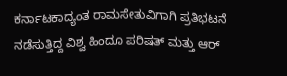ಕರ್ನಾಟಕಾದ್ಯಂತ ರಾಮಸೇತುವಿಗಾಗಿ ಪ್ರತಿಭಟನೆ ನಡೆಸುತ್ತಿದ್ದ ವಿಶ್ವ ಹಿಂದೂ ಪರಿಷತ್ ಮತ್ತು ಆರ್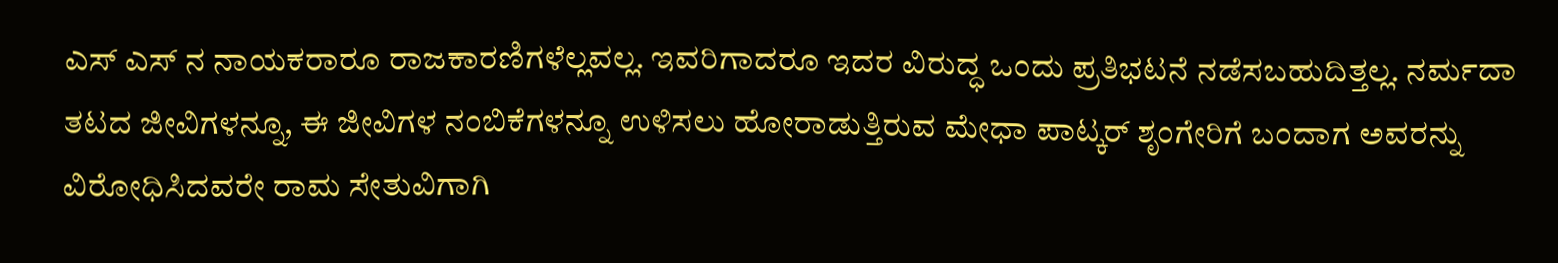ಎಸ್ ಎಸ್ ನ ನಾಯಕರಾರೂ ರಾಜಕಾರಣಿಗಳೆಲ್ಲವಲ್ಲ. ಇವರಿಗಾದರೂ ಇದರ ವಿರುದ್ಧ ಒಂದು ಪ್ರತಿಭಟನೆ ನಡೆಸಬಹುದಿತ್ತಲ್ಲ. ನರ್ಮದಾ ತಟದ ಜೀವಿಗಳನ್ನೂ, ಈ ಜೀವಿಗಳ ನಂಬಿಕೆಗಳನ್ನೂ ಉಳಿಸಲು ಹೋರಾಡುತ್ತಿರುವ ಮೇಧಾ ಪಾಟ್ಕರ್ ಶೃಂಗೇರಿಗೆ ಬಂದಾಗ ಅವರನ್ನು ವಿರೋಧಿಸಿದವರೇ ರಾಮ ಸೇತುವಿಗಾಗಿ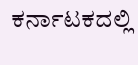ಕರ್ನಾಟಕದಲ್ಲಿ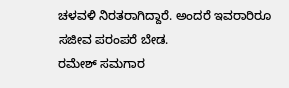ಚಳವಳಿ ನಿರತರಾಗಿದ್ದಾರೆ. ಅಂದರೆ ಇವರಾರಿರೂ ಸಜೀವ ಪರಂಪರೆ ಬೇಡ.
ರಮೇಶ್ ಸಮಗಾರ